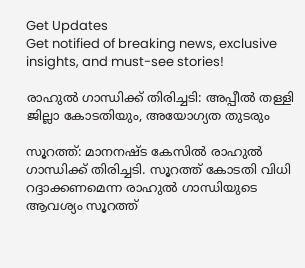Get Updates
Get notified of breaking news, exclusive insights, and must-see stories!

രാഹുല്‍ ഗാന്ധിക്ക് തിരിച്ചടി: അപ്പീല്‍ തള്ളി ജില്ലാ കോടതിയും, അയോഗ്യത തുടരും

സൂറത്ത്: മാനനഷ്ട കേസില്‍ രാഹുല്‍ ഗാന്ധിക്ക് തിരിച്ചടി. സൂറത്ത് കോടതി വിധി റദ്ദാക്കണമെന്ന രാഹുല്‍ ഗാന്ധിയുടെ ആവശ്യം സൂറത്ത്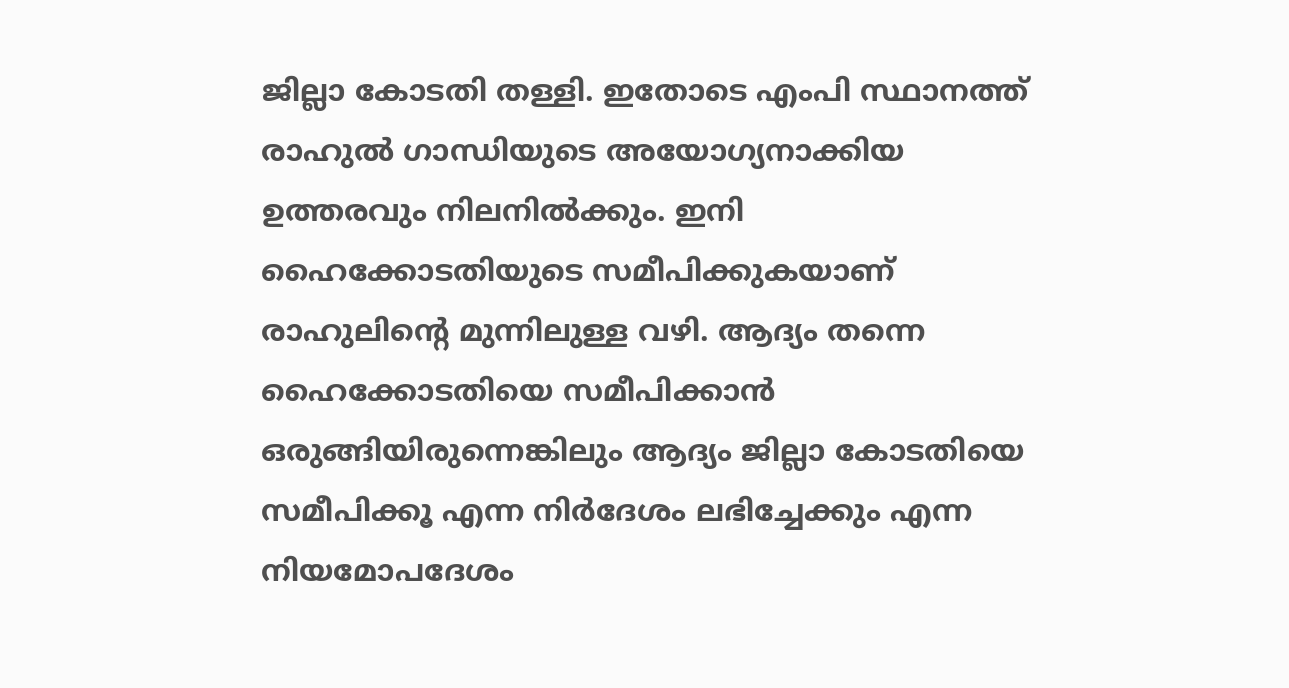ജില്ലാ കോടതി തള്ളി. ഇതോടെ എംപി സ്ഥാനത്ത് രാഹുല്‍ ഗാന്ധിയുടെ അയോഗ്യനാക്കിയ ഉത്തരവും നിലനില്‍ക്കും. ഇനി ഹൈക്കോടതിയുടെ സമീപിക്കുകയാണ് രാഹുലിന്റെ മുന്നിലുള്ള വഴി. ആദ്യം തന്നെ ഹൈക്കോടതിയെ സമീപിക്കാന്‍ ഒരുങ്ങിയിരുന്നെങ്കിലും ആദ്യം ജില്ലാ കോടതിയെ സമീപിക്കൂ എന്ന നിർദേശം ലഭിച്ചേക്കും എന്ന നിയമോപദേശം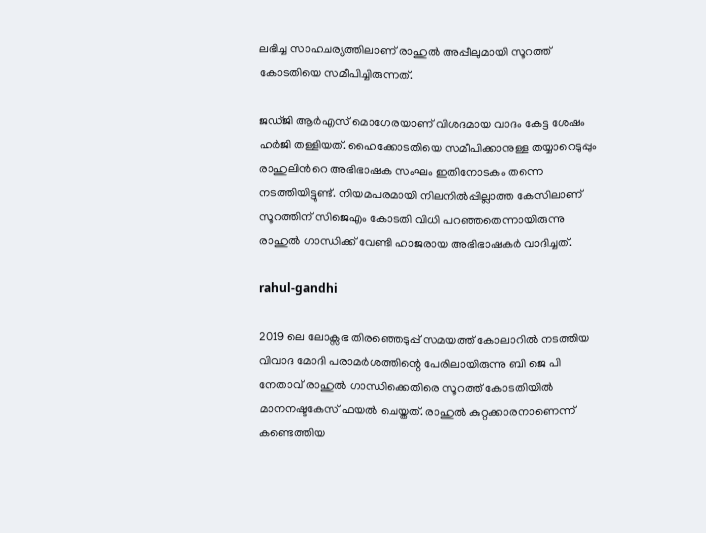ലഭിച്ച സാഹചര്യത്തിലാണ് രാഹുല്‍ അപ്പീലുമായി സൂറത്ത് കോടതിയെ സമീപിച്ചിരുന്നത്.

ജഡ്ജി ആർഎസ് മൊഗേരയാണ് വിശദമായ വാദം കേട്ട ശേഷം ഹർജി തള്ളിയത്. ഹൈക്കോടതിയെ സമീപിക്കാനുള്ള തയ്യാറെടുപ്പും രാഹുലിന്‍റെ അഭിഭാഷക സംഘം ഇതിനോടകം തന്നെ നടത്തിയിട്ടുണ്ട്. നിയമപരമായി നിലനിൽപ്പില്ലാത്ത കേസിലാണ് സൂറത്തിന് സിജെഎം കോടതി വിധി പറഞ്ഞതെന്നായിരുന്നു രാഹുല്‍ ഗാന്ധിക്ക് വേണ്ടി ഹാജരായ അഭിഭാഷകർ വാദിച്ചത്.

rahul-gandhi

2019 ലെ ലോക്സഭ തിരഞ്ഞെടുപ്പ് സമയത്ത് കോലാറില്‍ നടത്തിയ വിവാദ മോദി പരാമർശത്തിന്റെ പേരിലായിരുന്നു ബി ജെ പി നേതാവ് രാഹുല്‍ ഗാന്ധിക്കെതിരെ സൂറത്ത് കോടതിയില്‍ മാനനഷ്ടകേസ് ഫയല്‍ ചെയ്തത്. രാഹുല്‍ കുറ്റക്കാരനാണെന്ന് കണ്ടെത്തിയ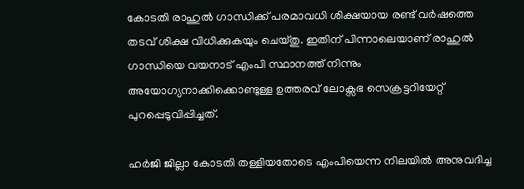കോടതി രാഹുല്‍ ഗാന്ധിക്ക് പരമാവധി ശിക്ഷയായ രണ്ട് വർഷത്തെ തടവ് ശിക്ഷ വിധിക്കുകയും ചെയ്തു. ഇതിന് പിന്നാലെയാണ് രാഹുല്‍ ഗാന്ധിയെ വയനാട് എംപി സ്ഥാനത്ത് നിന്നും അയോഗ്യനാക്കിക്കൊണ്ടുള്ള ഉത്തരവ് ലോക്സഭ സെക്രട്ടറിയേറ്റ് പുറപ്പെടുവിപ്പിച്ചത്.

ഹർജി ജില്ലാ കോടതി തള്ളിയതോടെ എംപിയെന്ന നിലയിൽ അനുവദിച്ച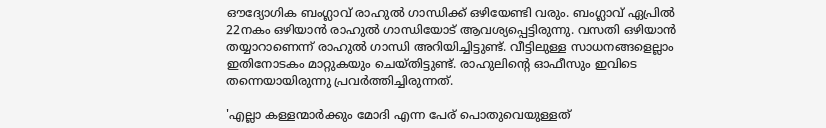ഔദ്യോഗിക ബംഗ്ലാവ് രാഹുല്‍ ഗാന്ധിക്ക് ഒഴിയേണ്ടി വരും. ബംഗ്ലാവ് ഏപ്രിൽ 22നകം ഒഴിയാൻ രാഹുൽ ഗാന്ധിയോട് ആവശ്യപ്പെട്ടിരുന്നു. വസതി ഒഴിയാന്‍ തയ്യാറാണെന്ന് രാഹുല്‍ ഗാന്ധി അറിയിച്ചിട്ടുണ്ട്. വീട്ടിലുള്ള സാധനങ്ങളെല്ലാം ഇതിനോടകം മാറ്റുകയും ചെയ്തിട്ടുണ്ട്. രാഹുലിന്റെ ഓഫീസും ഇവിടെ തന്നെയായിരുന്നു പ്രവർത്തിച്ചിരുന്നത്.

'എല്ലാ കള്ളന്മാർക്കും മോദി എന്ന പേര് പൊതുവെയുള്ളത്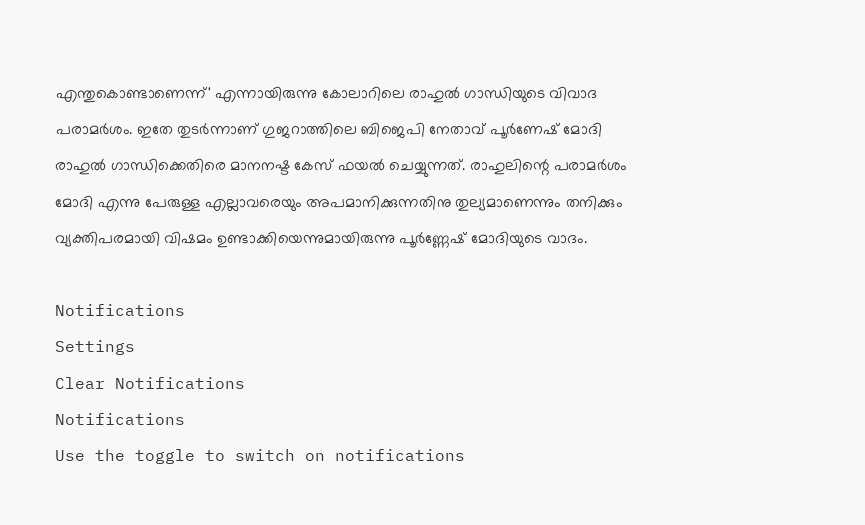എന്തുകൊണ്ടാണെന്ന്' എന്നായിരുന്നു കോലാറിലെ രാഹുല്‍ ഗാന്ധിയുടെ വിവാദ പരാമർശം. ഇതേ തുടർന്നാണ് ഗുജറാത്തിലെ ബിജെപി നേതാവ് പൂർണേഷ് മോദി രാഹുല്‍ ഗാന്ധിക്കെതിരെ മാനനഷ്ട കേസ് ഫയല്‍ ചെയ്യുന്നത്. രാഹുലിന്റെ പരാമർശം മോദി എന്നു പേരുള്ള എല്ലാവരെയും അപമാനിക്കുന്നതിനു തുല്യമാണെന്നും തനിക്കും വ്യക്തിപരമായി വിഷമം ഉണ്ടാക്കിയെന്നുമായിരുന്നു പൂർണ്ണേഷ് മോദിയുടെ വാദം.

Notifications
Settings
Clear Notifications
Notifications
Use the toggle to switch on notifications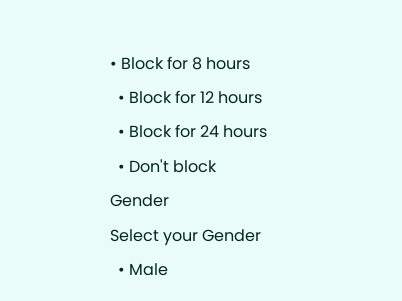• Block for 8 hours
  • Block for 12 hours
  • Block for 24 hours
  • Don't block
Gender
Select your Gender
  • Male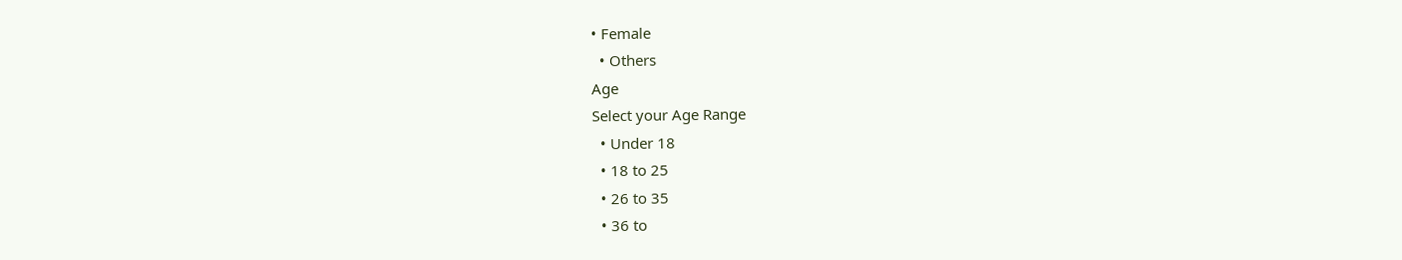• Female
  • Others
Age
Select your Age Range
  • Under 18
  • 18 to 25
  • 26 to 35
  • 36 to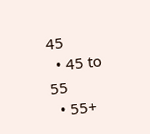45
  • 45 to 55
  • 55+